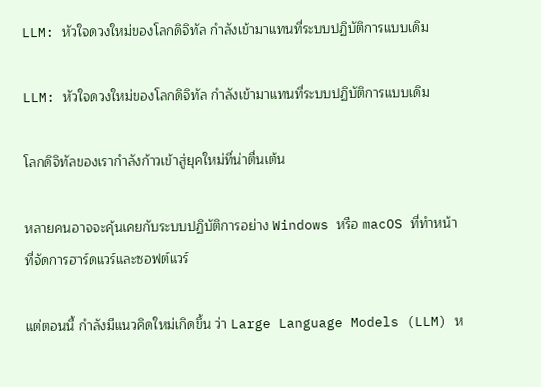LLM: หัวใจดวงใหม่ของโลกดิจิทัล กำลังเข้ามาแทนที่ระบบปฏิบัติการแบบเดิม

LLM: หัวใจดวงใหม่ของโลกดิจิทัล กำลังเข้ามาแทนที่ระบบปฏิบัติการแบบเดิม

โลกดิจิทัลของเรากำลังก้าวเข้าสู่ยุคใหม่ที่น่าตื่นเต้น

หลายคนอาจจะคุ้นเคยกับระบบปฏิบัติการอย่าง Windows หรือ macOS ที่ทำหน้าที่จัดการฮาร์ดแวร์และซอฟต์แวร์

แต่ตอนนี้ กำลังมีแนวคิดใหม่เกิดขึ้น ว่า Large Language Models (LLM) ห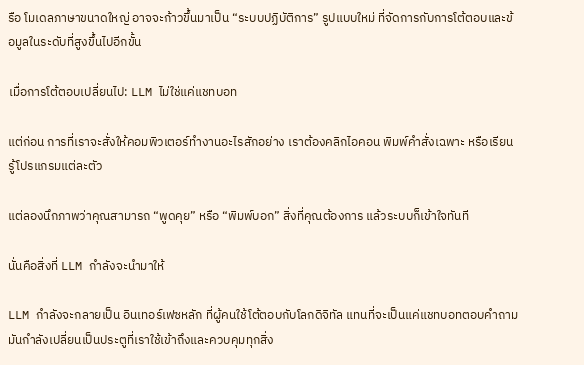รือ โมเดลภาษาขนาดใหญ่ อาจจะก้าวขึ้นมาเป็น “ระบบปฏิบัติการ” รูปแบบใหม่ ที่จัดการกับการโต้ตอบและข้อมูลในระดับที่สูงขึ้นไปอีกขั้น

เมื่อการโต้ตอบเปลี่ยนไป: LLM ไม่ใช่แค่แชทบอท

แต่ก่อน การที่เราจะสั่งให้คอมพิวเตอร์ทำงานอะไรสักอย่าง เราต้องคลิกไอคอน พิมพ์คำสั่งเฉพาะ หรือเรียนรู้โปรแกรมแต่ละตัว

แต่ลองนึกภาพว่าคุณสามารถ “พูดคุย” หรือ “พิมพ์บอก” สิ่งที่คุณต้องการ แล้วระบบก็เข้าใจทันที

นั่นคือสิ่งที่ LLM กำลังจะนำมาให้

LLM กำลังจะกลายเป็น อินเทอร์เฟซหลัก ที่ผู้คนใช้โต้ตอบกับโลกดิจิทัล แทนที่จะเป็นแค่แชทบอทตอบคำถาม มันกำลังเปลี่ยนเป็นประตูที่เราใช้เข้าถึงและควบคุมทุกสิ่ง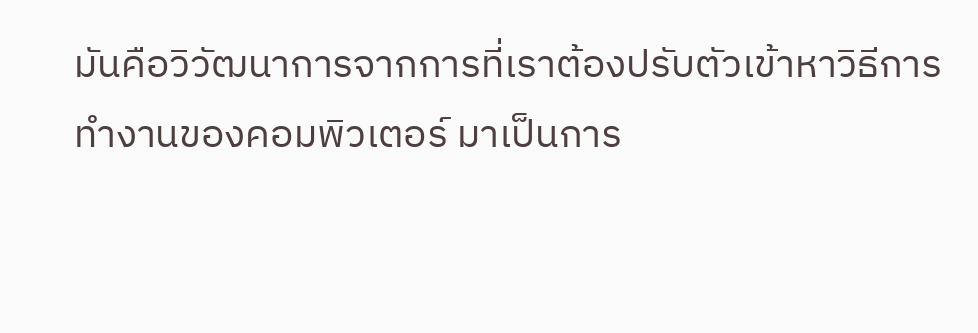มันคือวิวัฒนาการจากการที่เราต้องปรับตัวเข้าหาวิธีการทำงานของคอมพิวเตอร์ มาเป็นการ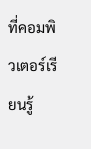ที่คอมพิวเตอร์เรียนรู้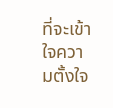ที่จะเข้าใจความตั้งใจ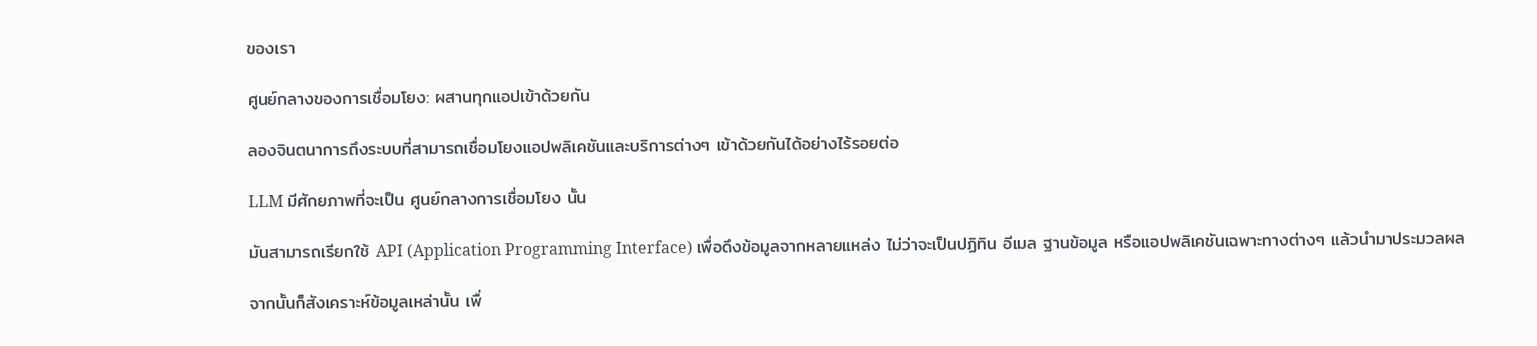ของเรา

ศูนย์กลางของการเชื่อมโยง: ผสานทุกแอปเข้าด้วยกัน

ลองจินตนาการถึงระบบที่สามารถเชื่อมโยงแอปพลิเคชันและบริการต่างๆ เข้าด้วยกันได้อย่างไร้รอยต่อ

LLM มีศักยภาพที่จะเป็น ศูนย์กลางการเชื่อมโยง นั้น

มันสามารถเรียกใช้ API (Application Programming Interface) เพื่อดึงข้อมูลจากหลายแหล่ง ไม่ว่าจะเป็นปฏิทิน อีเมล ฐานข้อมูล หรือแอปพลิเคชันเฉพาะทางต่างๆ แล้วนำมาประมวลผล

จากนั้นก็สังเคราะห์ข้อมูลเหล่านั้น เพื่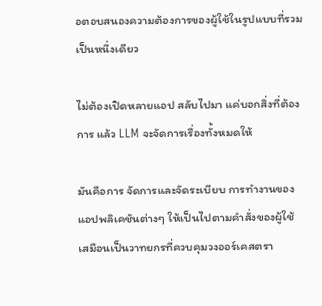อตอบสนองความต้องการของผู้ใช้ในรูปแบบที่รวมเป็นหนึ่งเดียว

ไม่ต้องเปิดหลายแอป สลับไปมา แค่บอกสิ่งที่ต้องการ แล้ว LLM จะจัดการเรื่องทั้งหมดให้

มันคือการ จัดการและจัดระเบียบ การทำงานของแอปพลิเคชันต่างๆ ให้เป็นไปตามคำสั่งของผู้ใช้ เสมือนเป็นวาทยกรที่ควบคุมวงออร์เคสตรา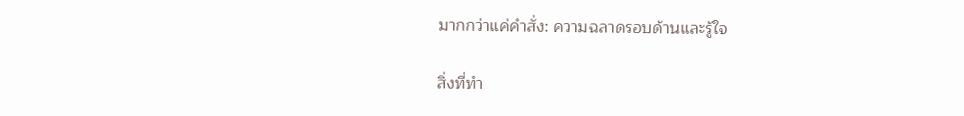มากกว่าแค่คำสั่ง: ความฉลาดรอบด้านและรู้ใจ

สิ่งที่ทำ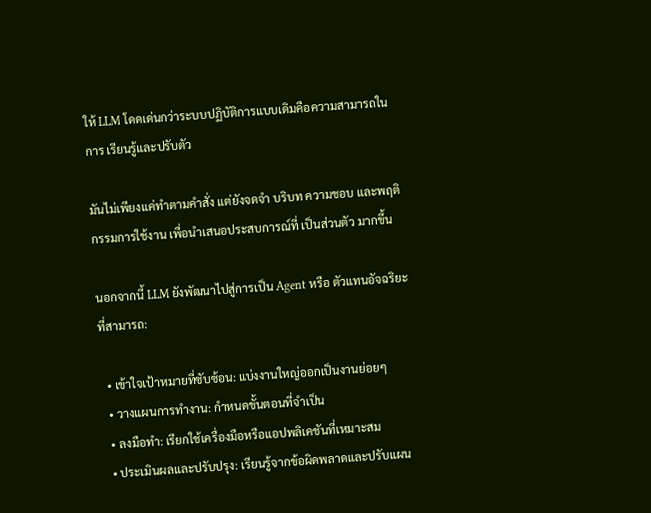ให้ LLM โดดเด่นกว่าระบบปฏิบัติการแบบเดิมคือความสามารถในการ เรียนรู้และปรับตัว

มันไม่เพียงแค่ทำตามคำสั่ง แต่ยังจดจำ บริบท ความชอบ และพฤติกรรมการใช้งาน เพื่อนำเสนอประสบการณ์ที่ เป็นส่วนตัว มากขึ้น

นอกจากนี้ LLM ยังพัฒนาไปสู่การเป็น Agent หรือ ตัวแทนอัจฉริยะ ที่สามารถ:

  • เข้าใจเป้าหมายที่ซับซ้อน: แบ่งงานใหญ่ออกเป็นงานย่อยๆ
  • วางแผนการทำงาน: กำหนดขั้นตอนที่จำเป็น
  • ลงมือทำ: เรียกใช้เครื่องมือหรือแอปพลิเคชันที่เหมาะสม
  • ประเมินผลและปรับปรุง: เรียนรู้จากข้อผิดพลาดและปรับแผน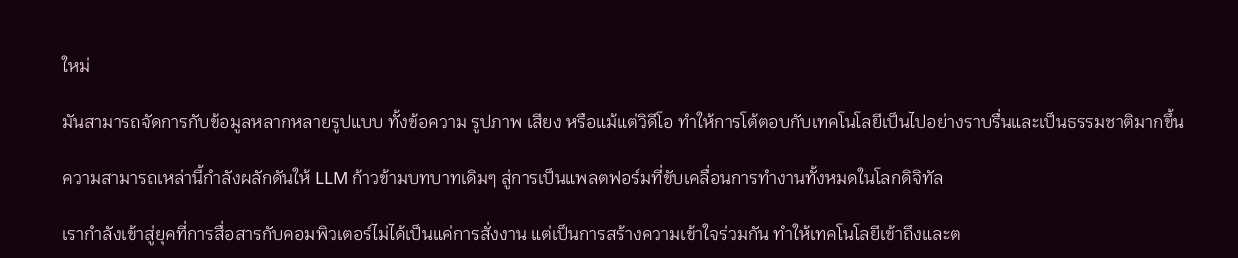ใหม่

มันสามารถจัดการกับข้อมูลหลากหลายรูปแบบ ทั้งข้อความ รูปภาพ เสียง หรือแม้แต่วิดีโอ ทำให้การโต้ตอบกับเทคโนโลยีเป็นไปอย่างราบรื่นและเป็นธรรมชาติมากขึ้น

ความสามารถเหล่านี้กำลังผลักดันให้ LLM ก้าวข้ามบทบาทเดิมๆ สู่การเป็นแพลตฟอร์มที่ขับเคลื่อนการทำงานทั้งหมดในโลกดิจิทัล

เรากำลังเข้าสู่ยุคที่การสื่อสารกับคอมพิวเตอร์ไม่ได้เป็นแค่การสั่งงาน แต่เป็นการสร้างความเข้าใจร่วมกัน ทำให้เทคโนโลยีเข้าถึงและต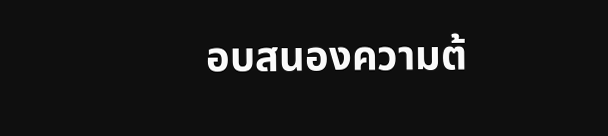อบสนองความต้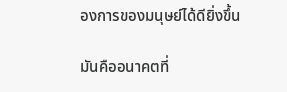องการของมนุษย์ได้ดียิ่งขึ้น

มันคืออนาคตที่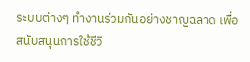ระบบต่างๆ ทำงานร่วมกันอย่างชาญฉลาด เพื่อสนับสนุนการใช้ชีวิ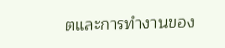ตและการทำงานของ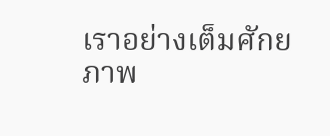เราอย่างเต็มศักยภาพ